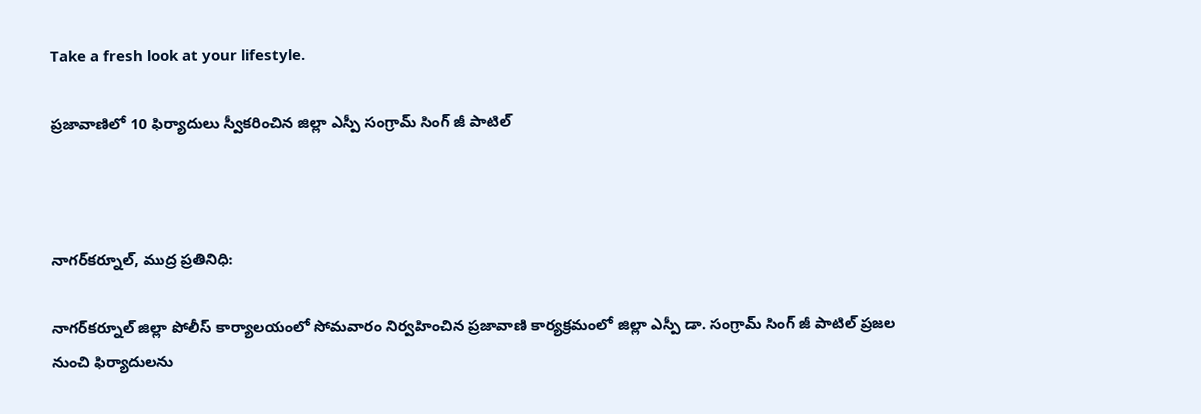Take a fresh look at your lifestyle.

ప్రజావాణిలో 10 ఫిర్యాదులు స్వీకరించిన జిల్లా ఎస్పీ సంగ్రామ్ సింగ్ జీ పాటిల్



నాగర్‌కర్నూల్, ముద్ర ప్రతినిధి:

నాగర్‌కర్నూల్ జిల్లా పోలీస్ కార్యాలయంలో సోమవారం నిర్వహించిన ప్రజావాణి కార్యక్రమంలో జిల్లా ఎస్పీ డా. సంగ్రామ్ సింగ్ జీ పాటిల్ ప్రజల నుంచి ఫిర్యాదులను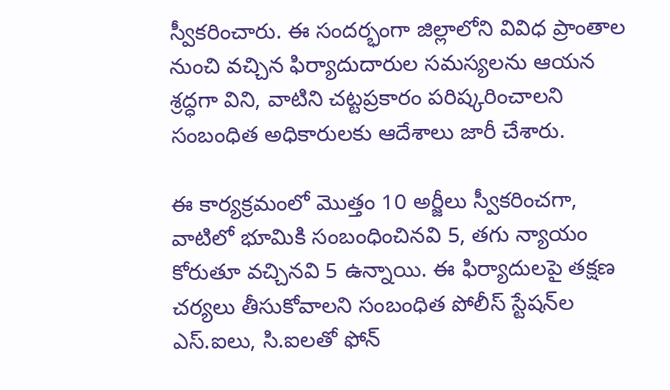స్వీకరించారు. ఈ సందర్భంగా జిల్లాలోని వివిధ ప్రాంతాల నుంచి వచ్చిన ఫిర్యాదుదారుల సమస్యలను ఆయన శ్రద్ధగా విని, వాటిని చట్టప్రకారం పరిష్కరించాలని సంబంధిత అధికారులకు ఆదేశాలు జారీ చేశారు.

ఈ కార్యక్రమంలో మొత్తం 10 అర్జీలు స్వీకరించగా, వాటిలో భూమికి సంబంధించినవి 5, తగు న్యాయం కోరుతూ వచ్చినవి 5 ఉన్నాయి. ఈ ఫిర్యాదులపై తక్షణ చర్యలు తీసుకోవాలని సంబంధిత పోలీస్ స్టేషన్‌ల ఎస్‌.ఐలు, సి‌.ఐలతో ఫోన్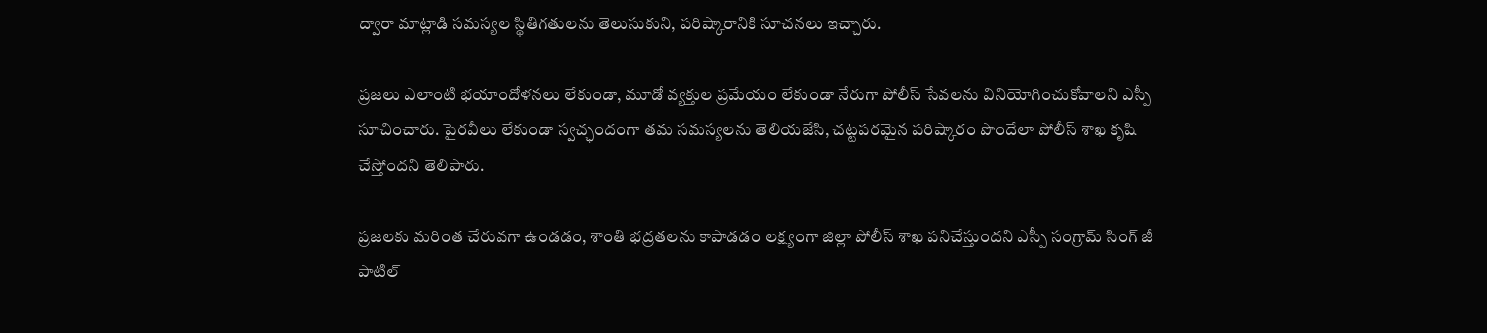ద్వారా మాట్లాడి సమస్యల స్థితిగతులను తెలుసుకుని, పరిష్కారానికి సూచనలు ఇచ్చారు.

ప్రజలు ఎలాంటి భయాందోళనలు లేకుండా, మూడో వ్యక్తుల ప్రమేయం లేకుండా నేరుగా పోలీస్ సేవలను వినియోగించుకోవాలని ఎస్పీ సూచించారు. పైరవీలు లేకుండా స్వచ్ఛందంగా తమ సమస్యలను తెలియజేసి, చట్టపరమైన పరిష్కారం పొందేలా పోలీస్ శాఖ కృషి చేస్తోందని తెలిపారు.

ప్రజలకు మరింత చేరువగా ఉండడం, శాంతి భద్రతలను కాపాడడం లక్ష్యంగా జిల్లా పోలీస్ శాఖ పనిచేస్తుందని ఎస్పీ సంగ్రామ్ సింగ్ జీ పాటిల్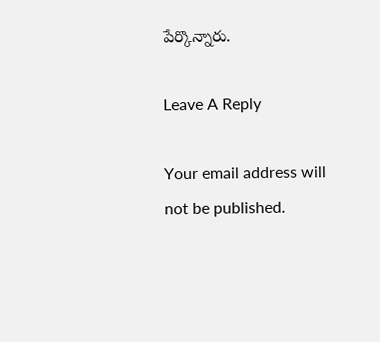పేర్కొన్నారు.

Leave A Reply

Your email address will not be published.